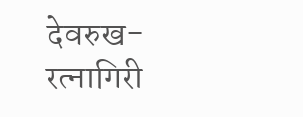देवरुख-रत्नागिरी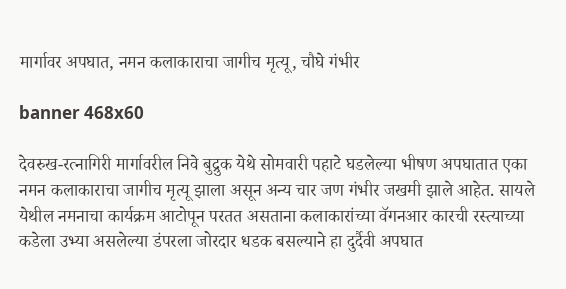मार्गावर अपघात, नमन कलाकाराचा जागीच मृत्यू, चौघे गंभीर

banner 468x60

देवरुख-रत्नागिरी मार्गावरील निवे बुद्रुक येथे सोमवारी पहाटे घडलेल्या भीषण अपघातात एका नमन कलाकाराचा जागीच मृत्यू झाला असून अन्य चार जण गंभीर जखमी झाले आहेत. सायले येथील नमनाचा कार्यक्रम आटोपून परतत असताना कलाकारांच्या वॅगनआर कारची रस्त्याच्या कडेला उभ्या असलेल्या डंपरला जोरदार धडक बसल्याने हा दुर्दैवी अपघात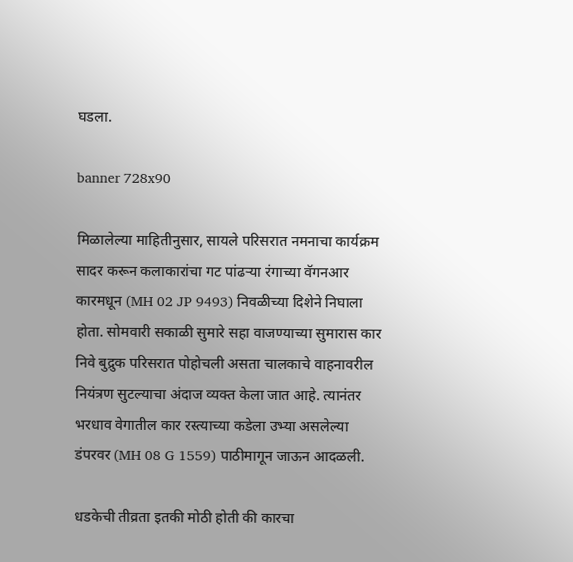घडला.

banner 728x90

मिळालेल्या माहितीनुसार, सायले परिसरात नमनाचा कार्यक्रम सादर करून कलाकारांचा गट पांढऱ्या रंगाच्या वॅगनआर कारमधून (MH 02 JP 9493) निवळीच्या दिशेने निघाला होता. सोमवारी सकाळी सुमारे सहा वाजण्याच्या सुमारास कार निवे बुद्रुक परिसरात पोहोचली असता चालकाचे वाहनावरील नियंत्रण सुटल्याचा अंदाज व्यक्त केला जात आहे. त्यानंतर भरधाव वेगातील कार रस्त्याच्या कडेला उभ्या असलेल्या डंपरवर (MH 08 G 1559) पाठीमागून जाऊन आदळली.

धडकेची तीव्रता इतकी मोठी होती की कारचा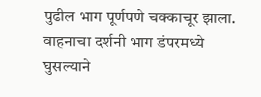पुढील भाग पूर्णपणे चक्काचूर झाला. वाहनाचा दर्शनी भाग डंपरमध्ये घुसल्याने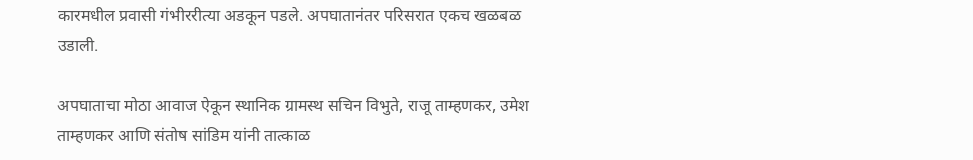कारमधील प्रवासी गंभीररीत्या अडकून पडले. अपघातानंतर परिसरात एकच खळबळ उडाली.

अपघाताचा मोठा आवाज ऐकून स्थानिक ग्रामस्थ सचिन विभुते, राजू ताम्हणकर, उमेश ताम्हणकर आणि संतोष सांडिम यांनी तात्काळ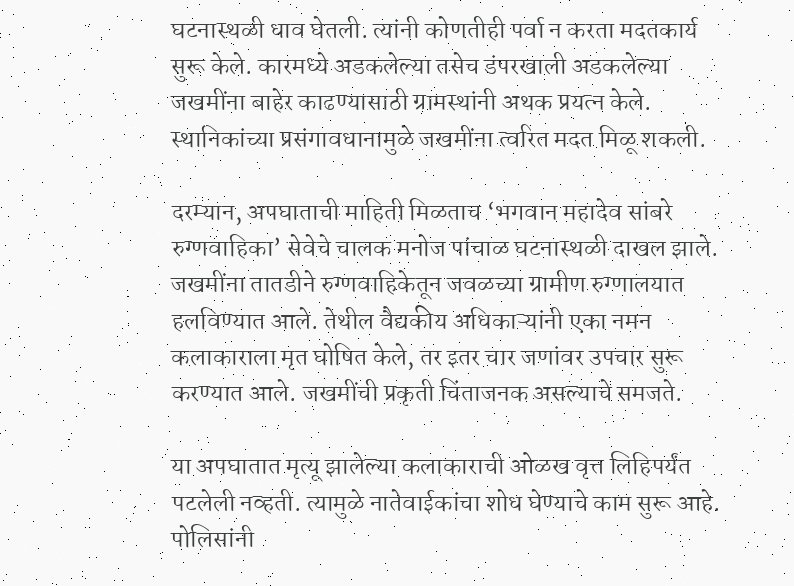घटनास्थळी धाव घेतली. त्यांनी कोणतीही पर्वा न करता मदतकार्य सुरू केले. कारमध्ये अडकलेल्या तसेच डंपरखाली अडकलेल्या जखमींना बाहेर काढण्यासाठी ग्रामस्थांनी अथक प्रयत्न केले. स्थानिकांच्या प्रसंगावधानामुळे जखमींना त्वरित मदत मिळू शकली.

दरम्यान, अपघाताची माहिती मिळताच ‘भगवान महादेव सांबरे रुग्णवाहिका’ सेवेचे चालक मनोज पांचाळ घटनास्थळी दाखल झाले. जखमींना तातडीने रुग्णवाहिकेतून जवळच्या ग्रामीण रुग्णालयात हलविण्यात आले. तेथील वैद्यकीय अधिकाऱ्यांनी एका नमन कलाकाराला मृत घोषित केले, तर इतर चार जणांवर उपचार सुरू करण्यात आले. जखमींची प्रकृती चिंताजनक असल्याचे समजते.

या अपघातात मृत्यू झालेल्या कलाकाराची ओळख वृत्त लिहिपर्यंत पटलेली नव्हती. त्यामुळे नातेवाईकांचा शोध घेण्याचे काम सुरू आहे. पोलिसांनी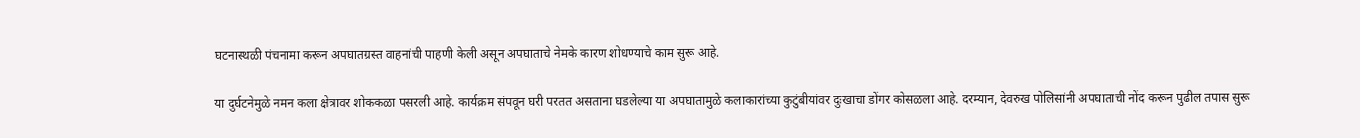घटनास्थळी पंचनामा करून अपघातग्रस्त वाहनांची पाहणी केली असून अपघाताचे नेमके कारण शोधण्याचे काम सुरू आहे.

या दुर्घटनेमुळे नमन कला क्षेत्रावर शोककळा पसरली आहे. कार्यक्रम संपवून घरी परतत असताना घडलेल्या या अपघातामुळे कलाकारांच्या कुटुंबीयांवर दुःखाचा डोंगर कोसळला आहे. दरम्यान, देवरुख पोलिसांनी अपघाताची नोंद करून पुढील तपास सुरू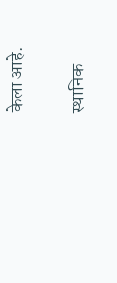केला आहे.

स्थानिक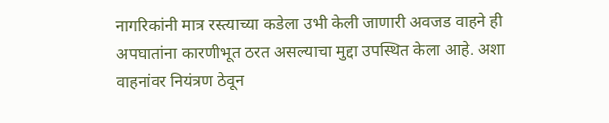नागरिकांनी मात्र रस्त्याच्या कडेला उभी केली जाणारी अवजड वाहने ही अपघातांना कारणीभूत ठरत असल्याचा मुद्दा उपस्थित केला आहे. अशा वाहनांवर नियंत्रण ठेवून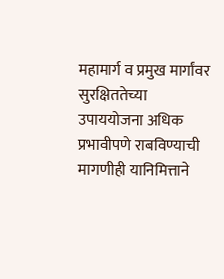महामार्ग व प्रमुख मार्गांवर सुरक्षिततेच्या उपाययोजना अधिक प्रभावीपणे राबविण्याची मागणीही यानिमित्ताने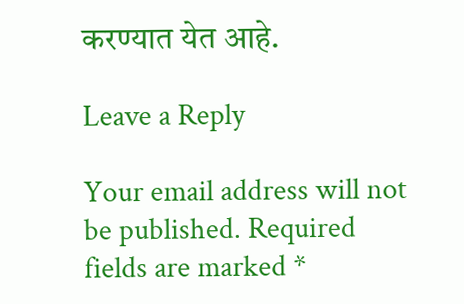करण्यात येत आहे.

Leave a Reply

Your email address will not be published. Required fields are marked *